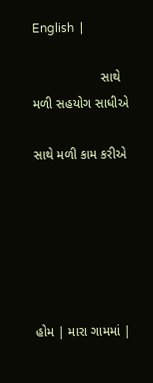English  |

                   સાથે મળી સહયોગ સાધીએ

સાથે મળી કામ કરીએ






હોમ | મારા ગામમાં |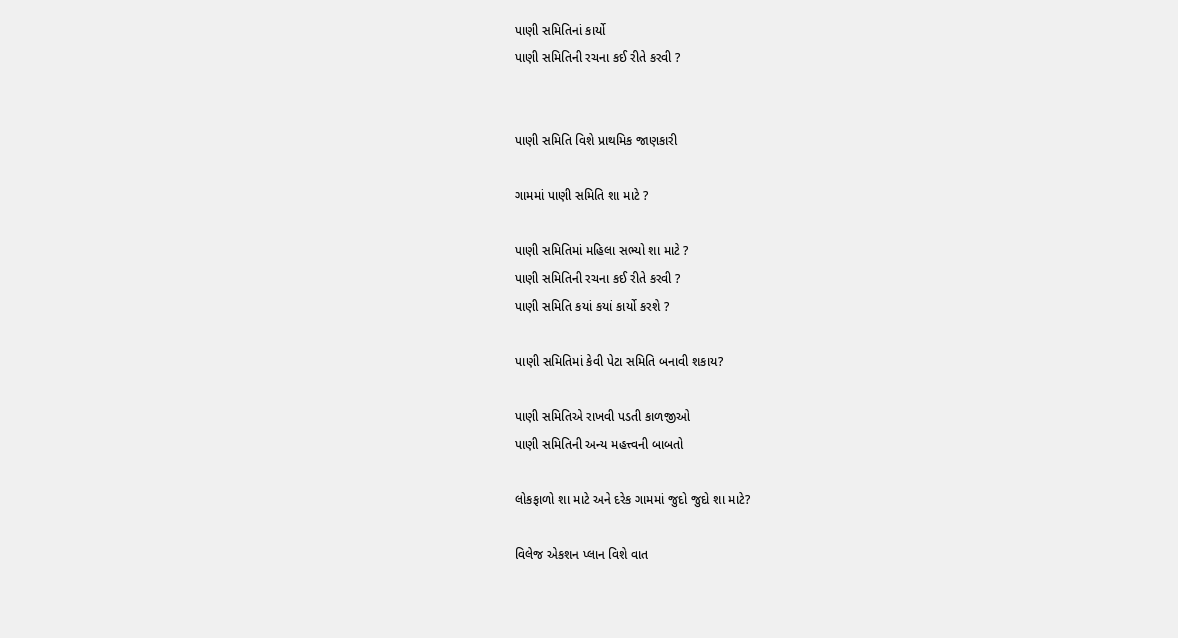પાણી સમિતિનાં કાર્યો
પાણી સમિતિની રચના કઈ રીતે કરવી ?


પાણી સમિતિ વિશે પ્રાથમિક જાણકારી

ગામમાં પાણી સમિતિ શા માટે ?

પાણી સમિતિમાં મહિલા સભ્યો શા માટે ?
પાણી સમિતિની રચના કઈ રીતે કરવી ?
પાણી સમિતિ કયાં કયાં કાર્યો કરશે ?

પાણી સમિતિમાં કેવી પેટા સમિતિ બનાવી શકાય?

પાણી સમિતિએ રાખવી પડતી કાળજીઓ
પાણી સમિતિની અન્ય મહત્ત્વની બાબતો

લોકફાળો શા માટે અને દરેક ગામમાં જુદો જુદો શા માટે?

વિલેજ એકશન પ્લાન વિશે વાત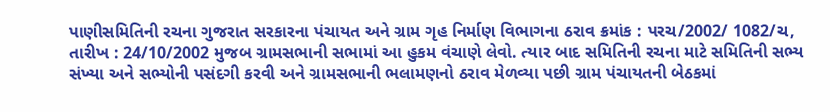પાણીસમિતિની રચના ગુજરાત સરકારના પંચાયત અને ગ્રામ ગૃહ નિર્માણ વિભાગના ઠરાવ ક્રમાંક : પરચ/2002/ 1082/ચ, તારીખ : 24/10/2002 મુજબ ગ્રામસભાની સભામાં આ હુકમ વંચાણે લેવો. ત્યાર બાદ સમિતિની રચના માટે સમિતિની સભ્ય સંખ્યા અને સભ્યોની પસંદગી કરવી અને ગ્રામસભાની ભલામણનો ઠરાવ મેળવ્યા પછી ગ્રામ પંચાયતની બેઠકમાં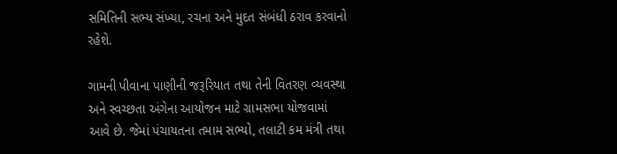સમિતિની સભ્ય સંખ્યા, રચના અને મુદત સંબંધી ઠરાવ કરવાનો રહેશે.

ગામની પીવાના પાણીની જરૂરિયાત તથા તેની વિતરણ વ્યવસ્થા અને સ્વચ્છતા અંગેના આયોજન માટે ગ્રામસભા યોજવામાં આવે છે. જેમાં પંચાયતના તમામ સભ્યો, તલાટી કમ મંત્રી તથા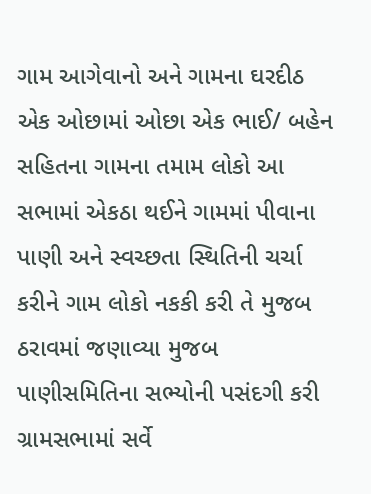ગામ આગેવાનો અને ગામના ઘરદીઠ એક ઓછામાં ઓછા એક ભાઈ/ બહેન સહિતના ગામના તમામ લોકો આ સભામાં એકઠા થઈને ગામમાં પીવાના પાણી અને સ્વચ્છતા સ્થિતિની ચર્ચા કરીને ગામ લોકો નકકી કરી તે મુજબ ઠરાવમાં જણાવ્યા મુજબ પાણીસમિતિના સભ્યોની પસંદગી કરી ગ્રામસભામાં સર્વે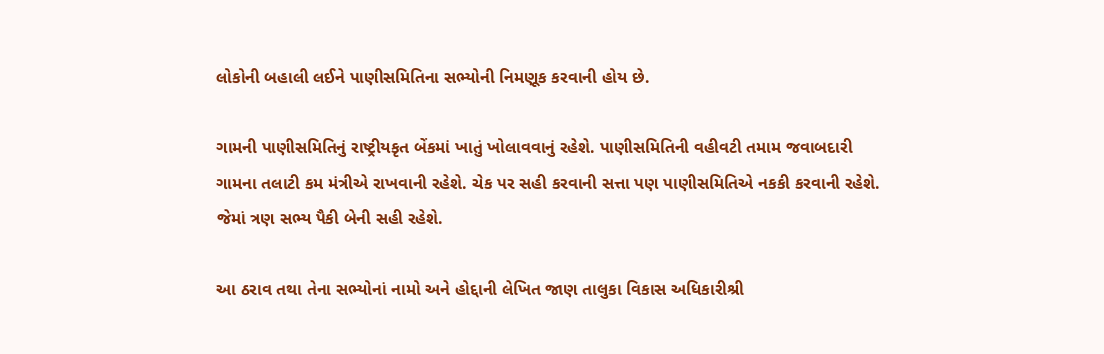લોકોની બહાલી લઈને પાણીસમિતિના સભ્યોની નિમણૂક કરવાની હોય છે.

ગામની પાણીસમિતિનું રાષ્ટ્રીયકૃત બેંકમાં ખાતું ખોલાવવાનું રહેશે. પાણીસમિતિની વહીવટી તમામ જવાબદારી ગામના તલાટી કમ મંત્રીએ રાખવાની રહેશે. ચેક પર સહી કરવાની સત્તા પણ પાણીસમિતિએ નકકી કરવાની રહેશે. જેમાં ત્રણ સભ્ય પૈકી બેની સહી રહેશે.

આ ઠરાવ તથા તેના સભ્યોનાં નામો અને હોદ્દાની લેખિત જાણ તાલુકા વિકાસ અધિકારીશ્રી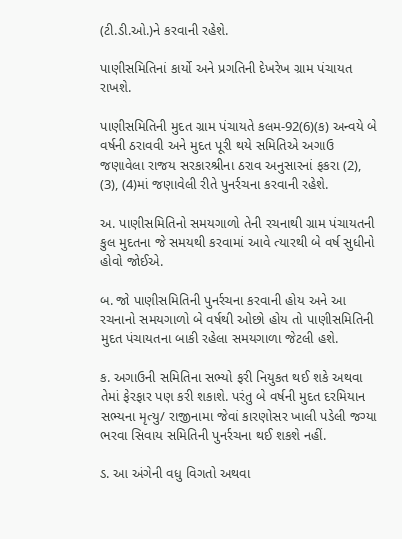(ટી.ડી.ઓ.)ને કરવાની રહેશે.

પાણીસમિતિનાં કાર્યો અને પ્રગતિની દેખરેખ ગ્રામ પંચાયત રાખશે.

પાણીસમિતિની મુદત ગ્રામ પંચાયતે કલમ-92(6)(ક) અન્વયે બે વર્ષની ઠરાવવી અને મુદત પૂરી થયે સમિતિએ અગાઉ જણાવેલા રાજય સરકારશ્રીના ઠરાવ અનુસારનાં ફકરા (2), (3), (4)માં જણાવેલી રીતે પુનર્રચના કરવાની રહેશે.

અ. પાણીસમિતિનો સમયગાળો તેની રચનાથી ગ્રામ પંચાયતની કુલ મુદતના જે સમયથી કરવામાં આવે ત્યારથી બે વર્ષ સુધીનો હોવો જોઈએ.

બ. જો પાણીસમિતિની પુનર્રચના કરવાની હોય અને આ રચનાનો સમયગાળો બે વર્ષથી ઓછો હોય તો પાણીસમિતિની મુદત પંચાયતના બાકી રહેલા સમયગાળા જેટલી હશે.

ક. અગાઉની સમિતિના સભ્યો ફરી નિયુકત થઈ શકે અથવા તેમાં ફેરફાર પણ કરી શકાશે. પરંતુ બે વર્ષની મુદત દરમિયાન સભ્યના મૃત્યુ/ રાજીનામા જેવાં કારણોસર ખાલી પડેલી જગ્યા ભરવા સિવાય સમિતિની પુનર્રચના થઈ શકશે નહીં.

ડ. આ અંગેની વધુ વિગતો અથવા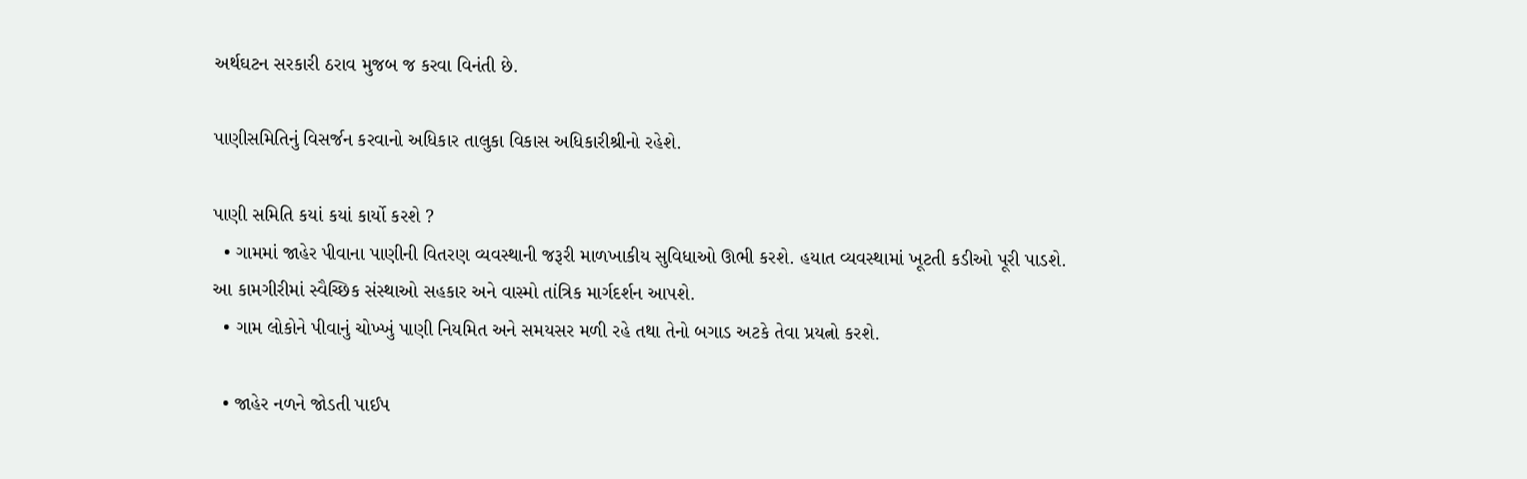અર્થઘટન સરકારી ઠરાવ મુજબ જ કરવા વિનંતી છે.

પાણીસમિતિનું વિસર્જન કરવાનો અધિકાર તાલુકા વિકાસ અધિકારીશ્રીનો રહેશે.

પાણી સમિતિ કયાં કયાં કાર્યો કરશે ?
  • ગામમાં જાહેર પીવાના પાણીની વિતરણ વ્યવસ્થાની જરૂરી માળખાકીય સુવિધાઓ ઊભી કરશે. હયાત વ્યવસ્થામાં ખૂટતી કડીઓ પૂરી પાડશે. આ કામગીરીમાં સ્વૈચ્છિક સંસ્થાઓ સહકાર અને વાસ્મો તાંત્રિક માર્ગદર્શન આપશે.
  • ગામ લોકોને પીવાનું ચોખ્ખું પાણી નિયમિત અને સમયસર મળી રહે તથા તેનો બગાડ અટકે તેવા પ્રયત્નો કરશે.

  • જાહેર નળને જોડતી પાઈપ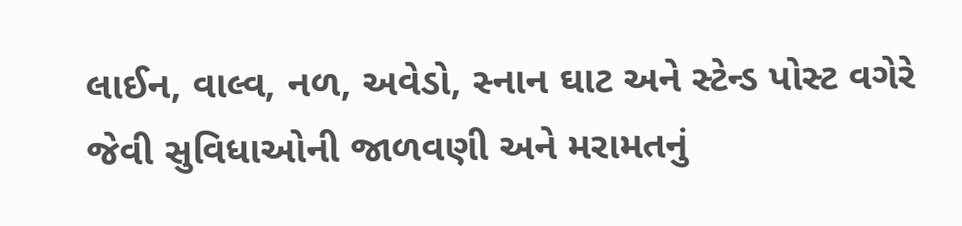લાઈન, વાલ્વ, નળ, અવેડો, સ્નાન ઘાટ અને સ્ટેન્ડ પોસ્ટ વગેરે જેવી સુવિધાઓની જાળવણી અને મરામતનું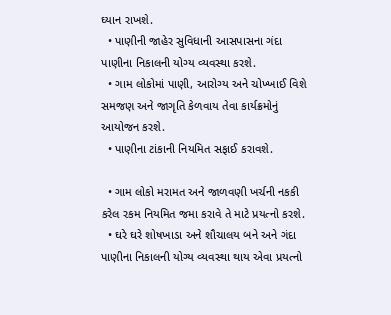ઘ્યાન રાખશે.
  • પાણીની જાહેર સુવિધાની આસપાસના ગંદા પાણીના નિકાલની યોગ્ય વ્યવસ્થા કરશે.
  • ગામ લોકોમાં પાણી, આરોગ્ય અને ચોખ્ખાઈ વિશે સમજણ અને જાગૃતિ કેળવાય તેવા કાર્યક્રમોનું આયોજન કરશે.
  • પાણીના ટાંકાની નિયમિત સફાઈ કરાવશે.

  • ગામ લોકો મરામત અને જાળવણી ખર્ચની નકકી કરેલ રકમ નિયમિત જમા કરાવે તે માટે પ્રયત્નો કરશે.
  • ઘરે ઘરે શોષખાડા અને શૌચાલય બને અને ગંદા પાણીના નિકાલની યોગ્ય વ્યવસ્થા થાય એવા પ્રયત્નો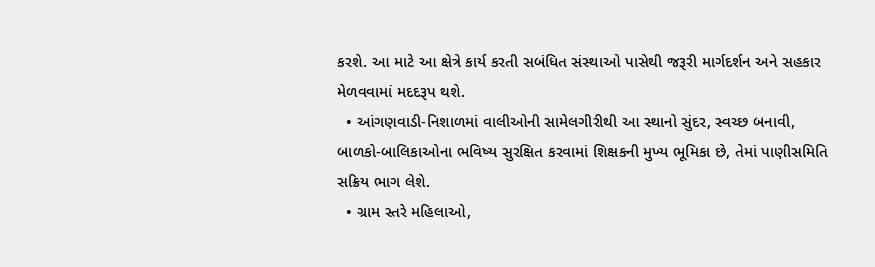કરશે. આ માટે આ ક્ષેત્રે કાર્ય કરતી સબંધિત સંસ્થાઓ પાસેથી જરૂરી માર્ગદર્શન અને સહકાર મેળવવામાં મદદરૂપ થશે.
  • આંગણવાડી-નિશાળમાં વાલીઓની સામેલગીરીથી આ સ્થાનો સુંદર, સ્વચ્છ બનાવી, બાળકો-બાલિકાઓના ભવિષ્ય સુરક્ષિત કરવામાં શિક્ષકની મુખ્ય ભૂમિકા છે, તેમાં પાણીસમિતિ સક્રિય ભાગ લેશે.
  • ગ્રામ સ્તરે મહિલાઓ,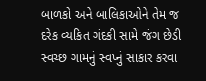બાળકો અને બાલિકાઓને તેમ જ દરેક વ્યકિત ગંદકી સામે જંગ છેડી સ્વચ્છ ગામનું સ્વપ્નું સાકાર કરવા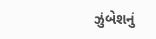ઝુંબેશનું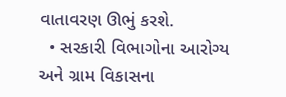વાતાવરણ ઊભું કરશે.
  • સરકારી વિભાગોના આરોગ્ય અને ગ્રામ વિકાસના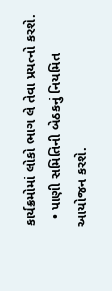કાર્યક્રમોમાં લોકો ભાગ લે તેવા પ્રયત્નો કરશે.
  • પાણી સમિતિની બેઠકનું નિયમિત આયોજન કરશે.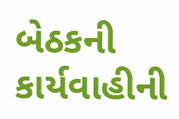બેઠકની કાર્યવાહીની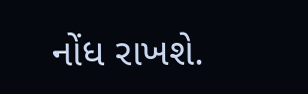નોંધ રાખશે.